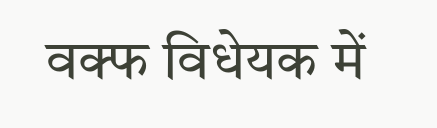वक्फ विधेयक में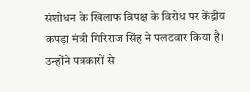संशोधन के खिलाफ विपक्ष के विरोध पर केंद्रीय कपड़ा मंत्री गिरिराज सिंह ने पलटवार किया है। उन्होंने पत्रकारों से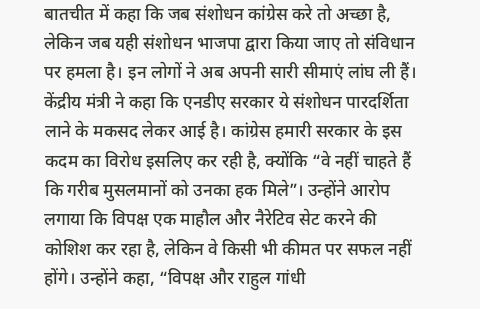बातचीत में कहा कि जब संशोधन कांग्रेस करे तो अच्छा है, लेकिन जब यही संशोधन भाजपा द्वारा किया जाए तो संविधान पर हमला है। इन लोगों ने अब अपनी सारी सीमाएं लांघ ली हैं। केंद्रीय मंत्री ने कहा कि एनडीए सरकार ये संशोधन पारदर्शिता लाने के मकसद लेकर आई है। कांग्रेस हमारी सरकार के इस कदम का विरोध इसलिए कर रही है, क्योंकि “वे नहीं चाहते हैं कि गरीब मुसलमानों को उनका हक मिले”। उन्होंने आरोप लगाया कि विपक्ष एक माहौल और नैरेटिव सेट करने की कोशिश कर रहा है, लेकिन वे किसी भी कीमत पर सफल नहीं होंगे। उन्होंने कहा, “विपक्ष और राहुल गांधी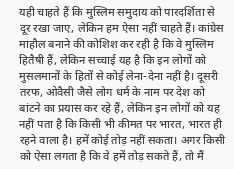यही चाहते हैं कि मुस्लिम समुदाय को पारदर्शिता से दूर रखा जाए, लेकिन हम ऐसा नहीं चाहते हैं। कांग्रेस माहौल बनाने की कोशिश कर रही है कि वे मुस्लिम हितैषी हैं, लेकिन सच्चाई यह है कि इन लोगों को मुसलमानों के हितों से कोई लेना-देना नहीं है। दूसरी तरफ, ओवैसी जैसे लोग धर्म के नाम पर देश को बांटने का प्रयास कर रहे हैं, लेकिन इन लोगों को यह नहीं पता है कि किसी भी कीमत पर भारत, भारत ही रहने वाला है। हमें कोई तोड़ नहीं सकता। अगर किसी को ऐसा लगता है कि वे हमें तोड़ सकते हैं, तो मैं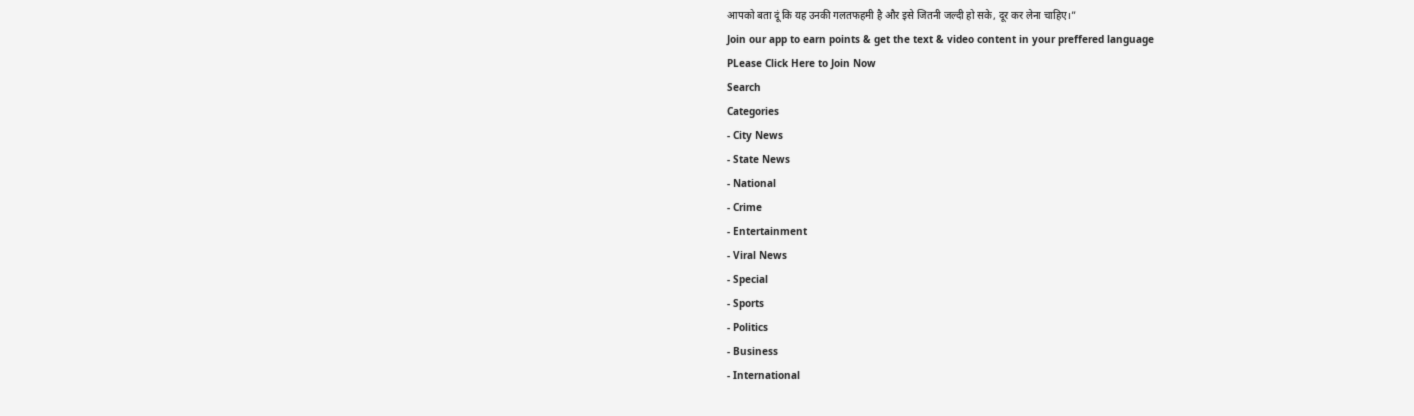आपको बता दूं कि यह उनकी गलतफहमी है और इसे जितनी जल्दी हो सके, दूर कर लेना चाहिए।”
Join our app to earn points & get the text & video content in your preffered language
PLease Click Here to Join Now
Search
Categories
- City News
- State News
- National
- Crime
- Entertainment
- Viral News
- Special
- Sports
- Politics
- Business
- International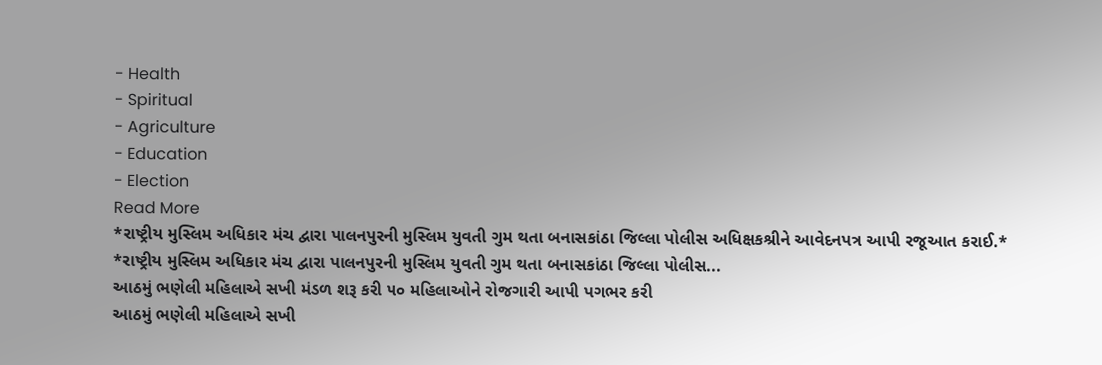- Health
- Spiritual
- Agriculture
- Education
- Election
Read More
*રાષ્ટ્રીય મુસ્લિમ અધિકાર મંચ દ્વારા પાલનપુરની મુસ્લિમ યુવતી ગુમ થતા બનાસકાંઠા જિલ્લા પોલીસ અધિક્ષકશ્રીને આવેદનપત્ર આપી રજૂઆત કરાઈ.*
*રાષ્ટ્રીય મુસ્લિમ અધિકાર મંચ દ્વારા પાલનપુરની મુસ્લિમ યુવતી ગુમ થતા બનાસકાંઠા જિલ્લા પોલીસ...
આઠમું ભણેલી મહિલાએ સખી મંડળ શરૂ કરી ૫૦ મહિલાઓને રોજગારી આપી પગભર કરી
આઠમું ભણેલી મહિલાએ સખી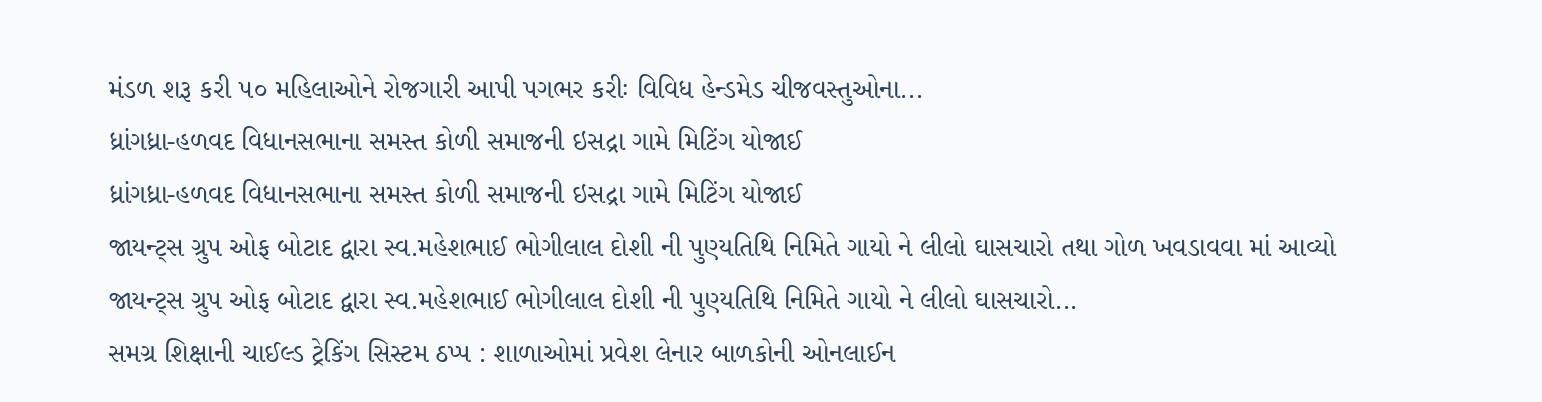મંડળ શરૂ કરી ૫૦ મહિલાઓને રોજગારી આપી પગભર કરીઃ વિવિધ હેન્ડમેડ ચીજવસ્તુઓના...
ધ્રાંગધ્રા-હળવદ વિધાનસભાના સમસ્ત કોળી સમાજની ઇસદ્રા ગામે મિટિંગ યોજાઈ
ધ્રાંગધ્રા-હળવદ વિધાનસભાના સમસ્ત કોળી સમાજની ઇસદ્રા ગામે મિટિંગ યોજાઈ
જાયન્ટ્સ ગ્રુપ ઓફ બોટાદ દ્વારા સ્વ.મહેશભાઈ ભોગીલાલ દોશી ની પુણ્યતિથિ નિમિતે ગાયો ને લીલો ઘાસચારો તથા ગોળ ખવડાવવા માં આવ્યો
જાયન્ટ્સ ગ્રુપ ઓફ બોટાદ દ્વારા સ્વ.મહેશભાઈ ભોગીલાલ દોશી ની પુણ્યતિથિ નિમિતે ગાયો ને લીલો ઘાસચારો...
સમગ્ર શિક્ષાની ચાઈલ્ડ ટ્રેકિંગ સિસ્ટમ ઠપ્પ : શાળાઓમાં પ્રવેશ લેનાર બાળકોની ઓનલાઈન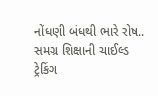નોંધણી બંધથી ભારે રોષ..
સમગ્ર શિક્ષાની ચાઈલ્ડ ટ્રેકિંગ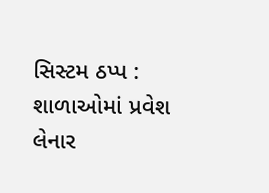સિસ્ટમ ઠપ્પ : શાળાઓમાં પ્રવેશ લેનાર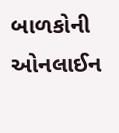બાળકોની ઓનલાઈન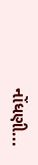નોંધણી...